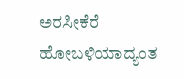ಅರಸೀಕೆರೆ ಹೋಬಳಿಯಾದ್ಯಂತ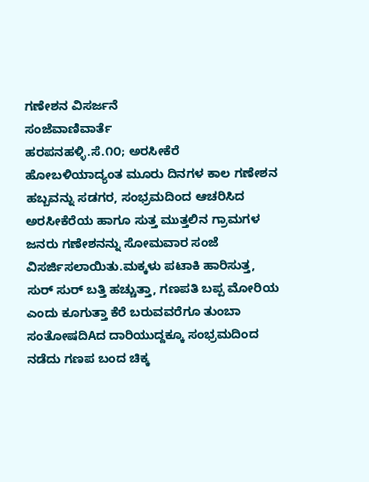ಗಣೇಶನ ವಿಸರ್ಜನೆ
ಸಂಜೆವಾಣಿವಾರ್ತೆ
ಹರಪನಹಳ್ಳಿ.ಸೆ.೧೦; ಅರಸೀಕೆರೆ ಹೋಬಳಿಯಾದ್ಯಂತ ಮೂರು ದಿನಗಳ ಕಾಲ ಗಣೇಶನ ಹಬ್ಬವನ್ನು ಸಡಗರ, ಸಂಭ್ರಮದಿಂದ ಆಚರಿಸಿದ ಅರಸೀಕೆರೆಯ ಹಾಗೂ ಸುತ್ತ ಮುತ್ತಲಿನ ಗ್ರಾಮಗಳ ಜನರು ಗಣೇಶನನ್ನು ಸೋಮವಾರ ಸಂಜೆ ವಿಸರ್ಜಿಸಲಾಯಿತು.ಮಕ್ಕಳು ಪಟಾಕಿ ಹಾರಿಸುತ್ತ, ಸುರ್ ಸುರ್ ಬತ್ತಿ ಹಚ್ಚುತ್ತಾ, ಗಣಪತಿ ಬಪ್ಪ ಮೋರಿಯ ಎಂದು ಕೂಗುತ್ತಾ ಕೆರೆ ಬರುವವರೆಗೂ ತುಂಬಾ ಸಂತೋಷದಿAದ ದಾರಿಯುದ್ದಕ್ಕೂ ಸಂಭ್ರಮದಿಂದ ನಡೆದು ಗಣಪ ಬಂದ ಚಿಕ್ಕ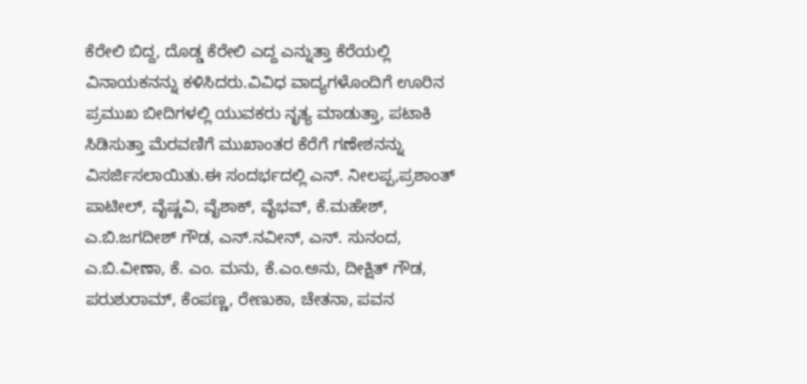ಕೆರೇಲಿ ಬಿದ್ದ, ದೊಡ್ಡ ಕೆರೇಲಿ ಎದ್ದ ಎನ್ನುತ್ತಾ ಕೆರೆಯಲ್ಲಿ ವಿನಾಯಕನನ್ನು ಕಳಿಸಿದರು.ವಿವಿಧ ವಾದ್ಯಗಳೊಂದಿಗೆ ಊರಿನ ಪ್ರಮುಖ ಬೀದಿಗಳಲ್ಲಿ ಯುವಕರು ನೃತ್ಯ ಮಾಡುತ್ತಾ, ಪಟಾಕಿ ಸಿಡಿಸುತ್ತಾ ಮೆರವಣಿಗೆ ಮುಖಾಂತರ ಕೆರೆಗೆ ಗಣೇಶನನ್ನು ವಿಸರ್ಜಿಸಲಾಯಿತು.ಈ ಸಂದರ್ಭದಲ್ಲಿ ಎನ್. ನೀಲಪ್ಪ,ಪ್ರಶಾಂತ್ ಪಾಟೀಲ್, ವೈಷ್ಣವಿ, ವೈಶಾಕ್, ವೈಭವ್, ಕೆ.ಮಹೇಶ್, ಎ.ಬಿ.ಜಗದೀಶ್ ಗೌಡ, ಎನ್.ನವೀನ್, ಎನ್. ಸುನಂದ, ಎ.ಬಿ.ವೀಣಾ, ಕೆ. ಎಂ. ಮನು, ಕೆ.ಎಂ.ಅನು, ದೀಕ್ಷಿತ್ ಗೌಡ, ಪರುಶುರಾಮ್, ಕೆಂಪಣ್ಣ, ರೇಣುಕಾ, ಚೇತನಾ, ಪವನ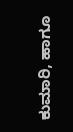ಕುಮಾರಿ, ಹಾಗೂ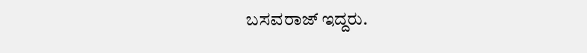ಬಸವರಾಜ್ ಇದ್ದರು.